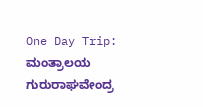One Day Trip: ಮಂತ್ರಾಲಯ ಗುರುರಾಘವೇಂದ್ರ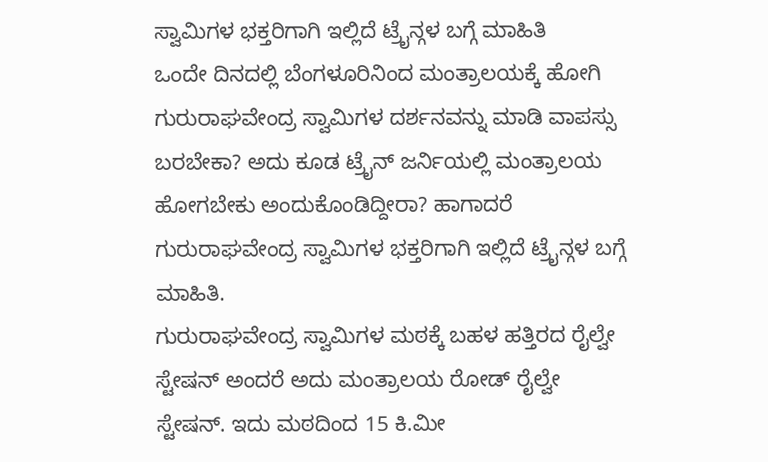ಸ್ವಾಮಿಗಳ ಭಕ್ತರಿಗಾಗಿ ಇಲ್ಲಿದೆ ಟ್ರೈನ್ಗಳ ಬಗ್ಗೆ ಮಾಹಿತಿ
ಒಂದೇ ದಿನದಲ್ಲಿ ಬೆಂಗಳೂರಿನಿಂದ ಮಂತ್ರಾಲಯಕ್ಕೆ ಹೋಗಿ ಗುರುರಾಘವೇಂದ್ರ ಸ್ವಾಮಿಗಳ ದರ್ಶನವನ್ನು ಮಾಡಿ ವಾಪಸ್ಸು ಬರಬೇಕಾ? ಅದು ಕೂಡ ಟ್ರೈನ್ ಜರ್ನಿಯಲ್ಲಿ ಮಂತ್ರಾಲಯ ಹೋಗಬೇಕು ಅಂದುಕೊಂಡಿದ್ದೀರಾ? ಹಾಗಾದರೆ ಗುರುರಾಘವೇಂದ್ರ ಸ್ವಾಮಿಗಳ ಭಕ್ತರಿಗಾಗಿ ಇಲ್ಲಿದೆ ಟ್ರೈನ್ಗಳ ಬಗ್ಗೆ ಮಾಹಿತಿ.
ಗುರುರಾಘವೇಂದ್ರ ಸ್ವಾಮಿಗಳ ಮಠಕ್ಕೆ ಬಹಳ ಹತ್ತಿರದ ರೈಲ್ವೇ ಸ್ಟೇಷನ್ ಅಂದರೆ ಅದು ಮಂತ್ರಾಲಯ ರೋಡ್ ರೈಲ್ವೇ ಸ್ಟೇಷನ್. ಇದು ಮಠದಿಂದ 15 ಕಿ.ಮೀ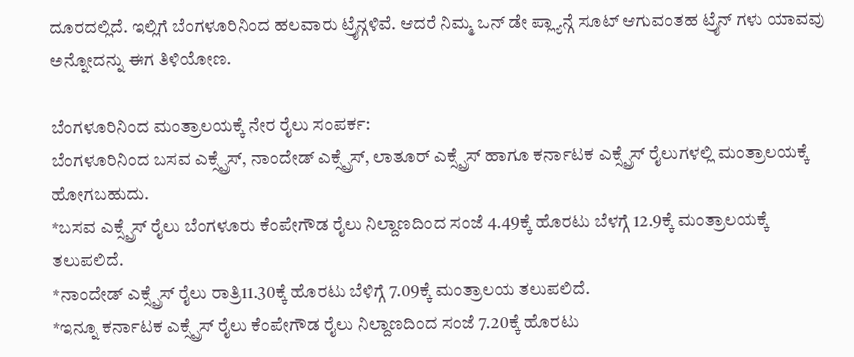ದೂರದಲ್ಲಿದೆ. ಇಲ್ಲಿಗೆ ಬೆಂಗಳೂರಿನಿಂದ ಹಲವಾರು ಟ್ರೈನ್ಗಳಿವೆ. ಆದರೆ ನಿಮ್ಮ ಒನ್ ಡೇ ಪ್ಲ್ಯಾನ್ಗೆ ಸೂಟ್ ಆಗುವಂತಹ ಟ್ರೈನ್ ಗಳು ಯಾವವು ಅನ್ನೋದನ್ನು ಈಗ ತಿಳಿಯೋಣ.

ಬೆಂಗಳೂರಿನಿಂದ ಮಂತ್ರಾಲಯಕ್ಕೆ ನೇರ ರೈಲು ಸಂಪರ್ಕ:
ಬೆಂಗಳೂರಿನಿಂದ ಬಸವ ಎಕ್ಸ್ಪ್ರೆಸ್, ನಾಂದೇಡ್ ಎಕ್ಸ್ಪ್ರೆಸ್, ಲಾತೂರ್ ಎಕ್ಸ್ಪ್ರೆಸ್ ಹಾಗೂ ಕರ್ನಾಟಕ ಎಕ್ಸ್ಪ್ರೆಸ್ ರೈಲುಗಳಲ್ಲಿ ಮಂತ್ರಾಲಯಕ್ಕೆ ಹೋಗಬಹುದು.
*ಬಸವ ಎಕ್ಸ್ಪ್ರೆಸ್ ರೈಲು ಬೆಂಗಳೂರು ಕೆಂಪೇಗೌಡ ರೈಲು ನಿಲ್ದಾಣದಿಂದ ಸಂಜೆ 4.49ಕ್ಕೆ ಹೊರಟು ಬೆಳಗ್ಗೆ 12.9ಕ್ಕೆ ಮಂತ್ರಾಲಯಕ್ಕೆ ತಲುಪಲಿದೆ.
*ನಾಂದೇಡ್ ಎಕ್ಸ್ಪ್ರೆಸ್ ರೈಲು ರಾತ್ರಿ11.30ಕ್ಕೆ ಹೊರಟು ಬೆಳಿಗ್ಗೆ 7.09ಕ್ಕೆ ಮಂತ್ರಾಲಯ ತಲುಪಲಿದೆ.
*ಇನ್ನೂ ಕರ್ನಾಟಕ ಎಕ್ಸ್ಪ್ರೆಸ್ ರೈಲು ಕೆಂಪೇಗೌಡ ರೈಲು ನಿಲ್ದಾಣದಿಂದ ಸಂಜೆ 7.20ಕ್ಕೆ ಹೊರಟು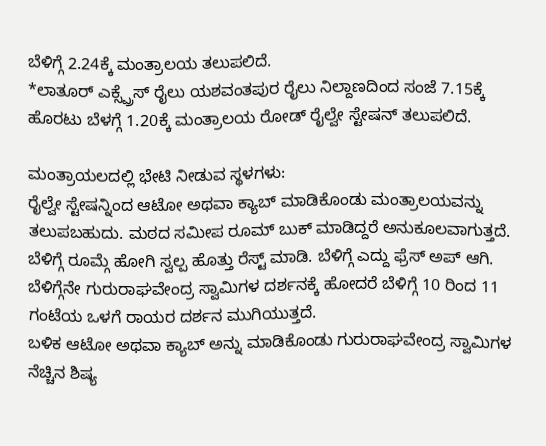ಬೆಳಿಗ್ಗೆ 2.24ಕ್ಕೆ ಮಂತ್ರಾಲಯ ತಲುಪಲಿದೆ.
*ಲಾತೂರ್ ಎಕ್ಸ್ಪ್ರೆಸ್ ರೈಲು ಯಶವಂತಪುರ ರೈಲು ನಿಲ್ದಾಣದಿಂದ ಸಂಜೆ 7.15ಕ್ಕೆ ಹೊರಟು ಬೆಳಗ್ಗೆ 1.20ಕ್ಕೆ ಮಂತ್ರಾಲಯ ರೋಡ್ ರೈಲ್ವೇ ಸ್ಟೇಷನ್ ತಲುಪಲಿದೆ.

ಮಂತ್ರಾಯಲದಲ್ಲಿ ಭೇಟಿ ನೀಡುವ ಸ್ಥಳಗಳು:
ರೈಲ್ವೇ ಸ್ಟೇಷನ್ನಿಂದ ಆಟೋ ಅಥವಾ ಕ್ಯಾಬ್ ಮಾಡಿಕೊಂಡು ಮಂತ್ರಾಲಯವನ್ನು ತಲುಪಬಹುದು. ಮಠದ ಸಮೀಪ ರೂಮ್ ಬುಕ್ ಮಾಡಿದ್ದರೆ ಅನುಕೂಲವಾಗುತ್ತದೆ. ಬೆಳಿಗ್ಗೆ ರೂಮ್ಗೆ ಹೋಗಿ ಸ್ವಲ್ಪ ಹೊತ್ತು ರೆಸ್ಟ್ ಮಾಡಿ. ಬೆಳಿಗ್ಗೆ ಎದ್ದು ಫ್ರೆಸ್ ಅಪ್ ಆಗಿ. ಬೆಳಿಗ್ಗೆನೇ ಗುರುರಾಘವೇಂದ್ರ ಸ್ವಾಮಿಗಳ ದರ್ಶನಕ್ಕೆ ಹೋದರೆ ಬೆಳಿಗ್ಗೆ 10 ರಿಂದ 11 ಗಂಟೆಯ ಒಳಗೆ ರಾಯರ ದರ್ಶನ ಮುಗಿಯುತ್ತದೆ.
ಬಳಿಕ ಆಟೋ ಅಥವಾ ಕ್ಯಾಬ್ ಅನ್ನು ಮಾಡಿಕೊಂಡು ಗುರುರಾಘವೇಂದ್ರ ಸ್ವಾಮಿಗಳ ನೆಚ್ಚಿನ ಶಿಷ್ಯ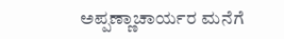ಅಪ್ಪಣ್ಣಾಚಾರ್ಯರ ಮನೆಗೆ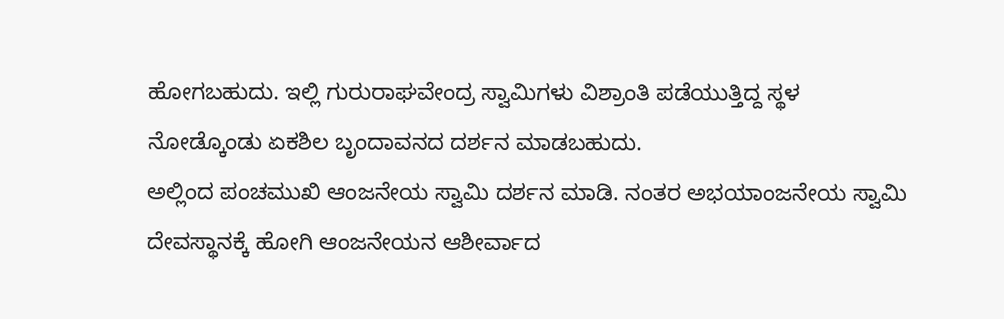ಹೋಗಬಹುದು. ಇಲ್ಲಿ ಗುರುರಾಘವೇಂದ್ರ ಸ್ವಾಮಿಗಳು ವಿಶ್ರಾಂತಿ ಪಡೆಯುತ್ತಿದ್ದ ಸ್ಥಳ ನೋಡ್ಕೊಂಡು ಏಕಶಿಲ ಬೃಂದಾವನದ ದರ್ಶನ ಮಾಡಬಹುದು.
ಅಲ್ಲಿಂದ ಪಂಚಮುಖಿ ಆಂಜನೇಯ ಸ್ವಾಮಿ ದರ್ಶನ ಮಾಡಿ. ನಂತರ ಅಭಯಾಂಜನೇಯ ಸ್ವಾಮಿ ದೇವಸ್ಥಾನಕ್ಕೆ ಹೋಗಿ ಆಂಜನೇಯನ ಆಶೀರ್ವಾದ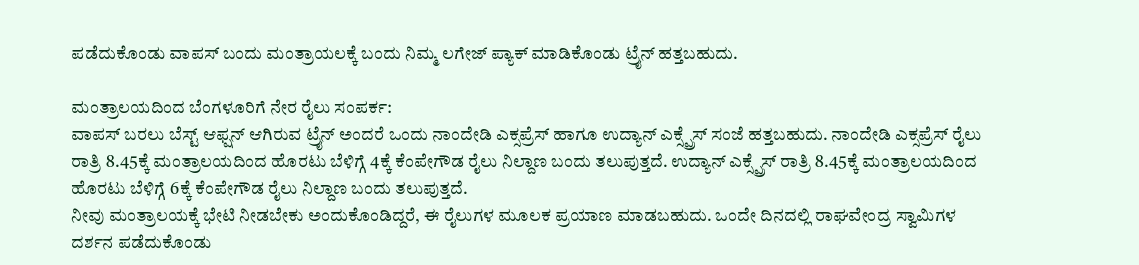ಪಡೆದುಕೊಂಡು ವಾಪಸ್ ಬಂದು ಮಂತ್ರಾಯಲಕ್ಕೆ ಬಂದು ನಿಮ್ಮ ಲಗೇಜ್ ಪ್ಯಾಕ್ ಮಾಡಿಕೊಂಡು ಟ್ರೈನ್ ಹತ್ತಬಹುದು.

ಮಂತ್ರಾಲಯದಿಂದ ಬೆಂಗಳೂರಿಗೆ ನೇರ ರೈಲು ಸಂಪರ್ಕ:
ವಾಪಸ್ ಬರಲು ಬೆಸ್ಟ್ ಆಫ್ಷನ್ ಆಗಿರುವ ಟ್ರೈನ್ ಅಂದರೆ ಒಂದು ನಾಂದೇಡಿ ಎಕ್ಸಪ್ರೆಸ್ ಹಾಗೂ ಉದ್ಯಾನ್ ಎಕ್ಸ್ಪ್ರೆಸ್ ಸಂಜೆ ಹತ್ತಬಹುದು. ನಾಂದೇಡಿ ಎಕ್ಸಪ್ರೆಸ್ ರೈಲು ರಾತ್ರಿ 8.45ಕ್ಕೆ ಮಂತ್ರಾಲಯದಿಂದ ಹೊರಟು ಬೆಳಿಗ್ಗೆ 4ಕ್ಕೆ ಕೆಂಪೇಗೌಡ ರೈಲು ನಿಲ್ದಾಣ ಬಂದು ತಲುಪುತ್ತದೆ. ಉದ್ಯಾನ್ ಎಕ್ಸ್ಪ್ರೆಸ್ ರಾತ್ರಿ 8.45ಕ್ಕೆ ಮಂತ್ರಾಲಯದಿಂದ ಹೊರಟು ಬೆಳಿಗ್ಗೆ 6ಕ್ಕೆ ಕೆಂಪೇಗೌಡ ರೈಲು ನಿಲ್ದಾಣ ಬಂದು ತಲುಪುತ್ತದೆ.
ನೀವು ಮಂತ್ರಾಲಯಕ್ಕೆ ಭೇಟಿ ನೀಡಬೇಕು ಅಂದುಕೊಂಡಿದ್ದರೆ, ಈ ರೈಲುಗಳ ಮೂಲಕ ಪ್ರಯಾಣ ಮಾಡಬಹುದು. ಒಂದೇ ದಿನದಲ್ಲಿ ರಾಘವೇಂದ್ರ ಸ್ವಾಮಿಗಳ ದರ್ಶನ ಪಡೆದುಕೊಂಡು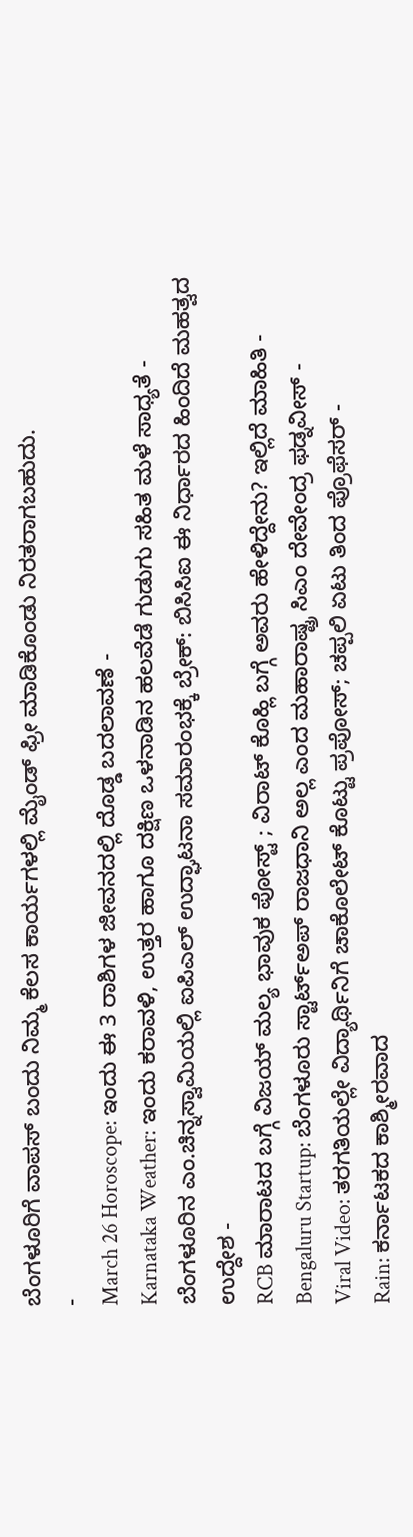ಬೆಂಗಳೂರಿಗೆ ವಾಪಸ್ ಬಂದು ನಿಮ್ಮ ಕೆಲಸ ಕಾರ್ಯಗಳಲ್ಲಿ ಮೈಂಡ್ ಫ್ರೀ ಮಾಡಿಕೊಂಡು ನಿರತರಾಗಬಹುದು.
-
March 26 Horoscope: ಇಂದು ಈ 3 ರಾಶಿಗಳ ಜೀವನದಲ್ಲಿ ದೊಡ್ಡ ಬದಲಾವಣೆ -
Karnataka Weather: ಇಂದು ಕರಾವಳಿ, ಉತ್ತರ ಹಾಗೂ ದಕ್ಷಿಣ ಒಳನಾಡಿನ ಹಲವೆಡೆ ಗುಡುಗು ಸಹಿತ ಮಳೆ ಸಾಧ್ಯತೆ -
ಬೆಂಗಳೂರಿನ ಎಂ.ಚಿನ್ನಸ್ವಾಮಿಯಲ್ಲಿ ಐಪಿಎಲ್ ಉದ್ಘಾಟನಾ ಸಮಾರಂಭಕ್ಕೆ ಬ್ರೇಕ್: ಬಿಸಿಸಿಐ ಈ ನಿರ್ಧಾರದ ಹಿಂದಿದೆ ಮಹತ್ವದ ಉದ್ದೇಶ -
RCB ಮಾರಾಟದ ಬಗ್ಗೆ ವಿಜಯ್ ಮಲ್ಯ ಭಾವುಕ ಪೋಸ್ಟ್ ; ವಿರಾಟ್ ಕೊಹ್ಲಿ ಬಗ್ಗೆ ಅವರು ಹೇಳಿದ್ದೇನು? ಇಲ್ಲಿದೆ ಮಾಹಿತಿ -
Bengaluru Startup: ಬೆಂಗಳೂರು ಸ್ಟಾರ್ಟ್ಅಪ್ ರಾಜಧಾನಿ ಅಲ್ಲ ಎಂದ ಮಹಾರಾಷ್ಟ್ರ ಸಿಎಂ ದೇವೇಂದ್ರ ಫಡ್ನವೀಸ್ -
Viral Video: ತರಗತಿಯಲ್ಲೇ ವಿದ್ಯಾರ್ಥಿನಿಗೆ ಚಾಕೊಲೇಟ್ ಕೊಟ್ಟು ಪ್ರಪೋಸ್; ಚಪ್ಪಲಿ ಏಟು ತಿಂದ ಪ್ರೊಫೆಸರ್ -
Rain: ಕರ್ನಾಟಕದ ಕಾಶ್ಮೀರವಾದ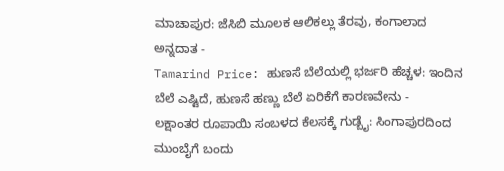ಮಾಚಾಪುರ: ಜೆಸಿಬಿ ಮೂಲಕ ಆಲಿಕಲ್ಲು ತೆರವು, ಕಂಗಾಲಾದ ಅನ್ನದಾತ -
Tamarind Price: ಹುಣಸೆ ಬೆಲೆಯಲ್ಲಿ ಭರ್ಜರಿ ಹೆಚ್ಚಳ: ಇಂದಿನ ಬೆಲೆ ಎಷ್ಟಿದೆ, ಹುಣಸೆ ಹಣ್ಣು ಬೆಲೆ ಏರಿಕೆಗೆ ಕಾರಣವೇನು -
ಲಕ್ಷಾಂತರ ರೂಪಾಯಿ ಸಂಬಳದ ಕೆಲಸಕ್ಕೆ ಗುಡ್ಬೈ: ಸಿಂಗಾಪುರದಿಂದ ಮುಂಬೈಗೆ ಬಂದು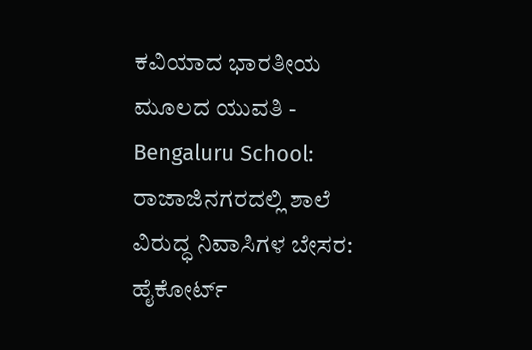ಕವಿಯಾದ ಭಾರತೀಯ ಮೂಲದ ಯುವತಿ -
Bengaluru School: ರಾಜಾಜಿನಗರದಲ್ಲಿ ಶಾಲೆ ವಿರುದ್ಧ ನಿವಾಸಿಗಳ ಬೇಸರ: ಹೈಕೋರ್ಟ್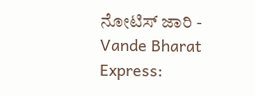ನೋಟಿಸ್ ಜಾರಿ -
Vande Bharat Express: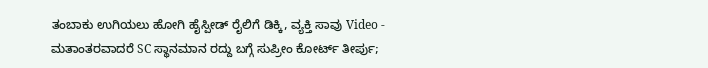ತಂಬಾಕು ಉಗಿಯಲು ಹೋಗಿ ಹೈಸ್ಪೀಡ್ ರೈಲಿಗೆ ಡಿಕ್ಕಿ, ವ್ಯಕ್ತಿ ಸಾವು Video -
ಮತಾಂತರವಾದರೆ SC ಸ್ಥಾನಮಾನ ರದ್ದು ಬಗ್ಗೆ ಸುಪ್ರೀಂ ಕೋರ್ಟ್ ತೀರ್ಪು;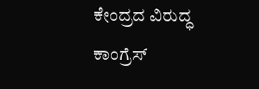ಕೇಂದ್ರದ ವಿರುದ್ಧ ಕಾಂಗ್ರೆಸ್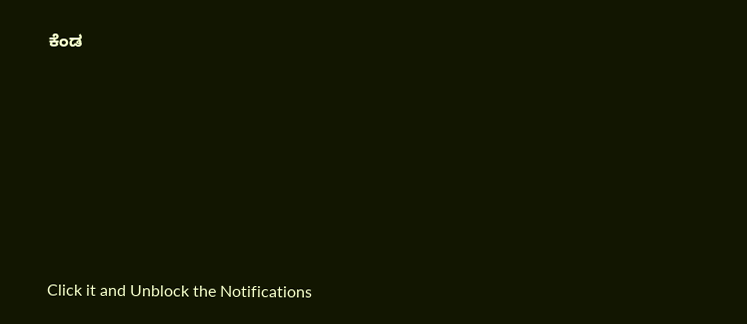ಕೆಂಡ












Click it and Unblock the Notifications